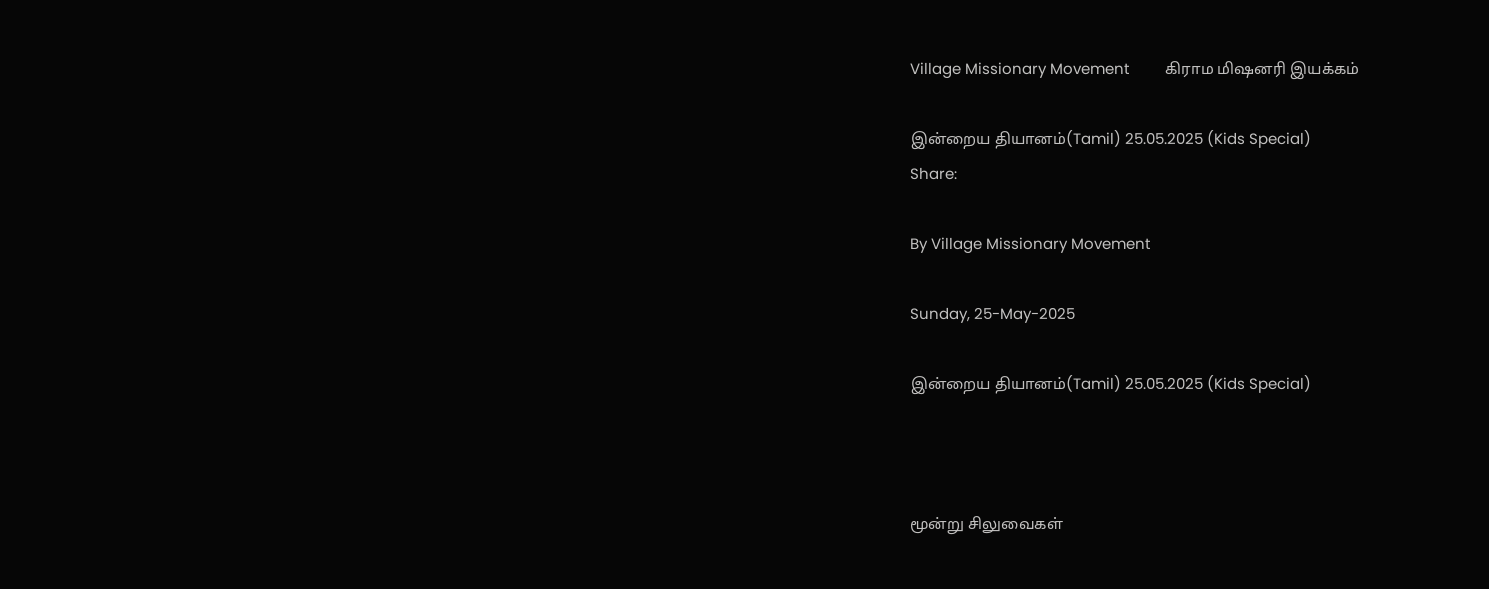Village Missionary Movement         கிராம மிஷனரி இயக்கம்

இன்றைய தியானம்(Tamil) 25.05.2025 (Kids Special)
Share:

By Village Missionary Movement

Sunday, 25-May-2025

இன்றைய தியானம்(Tamil) 25.05.2025 (Kids Special)



மூன்று சிலுவைகள்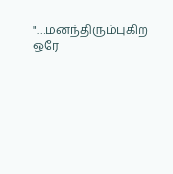"…மனந்திரும்புகிற ஒரே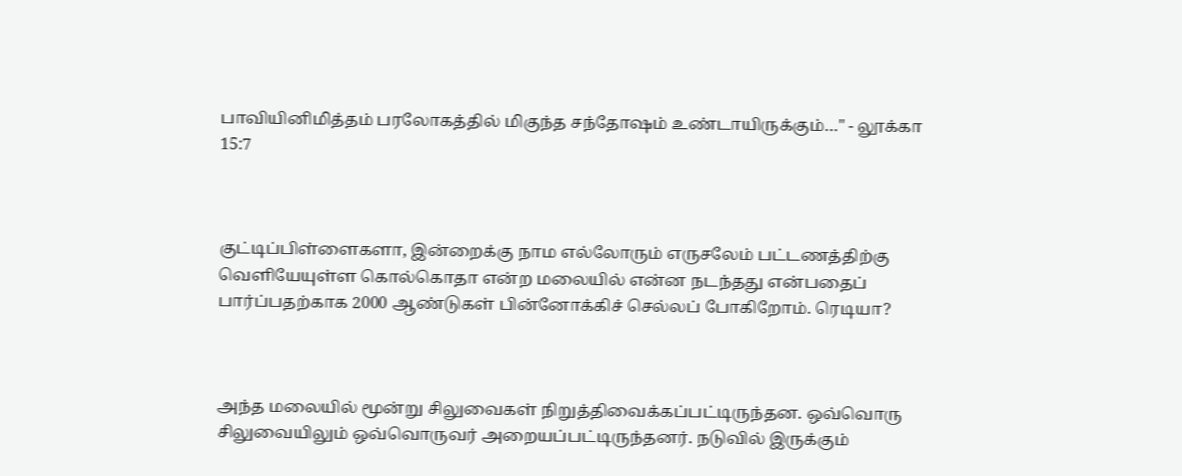பாவியினிமித்தம் பரலோகத்தில் மிகுந்த சந்தோஷம் உண்டாயிருக்கும்…" - லூக்கா 15:7



குட்டிப்பிள்ளைகளா, இன்றைக்கு நாம எல்லோரும் எருசலேம் பட்டணத்திற்கு வெளியேயுள்ள கொல்கொதா என்ற மலையில் என்ன நடந்தது என்பதைப் பார்ப்பதற்காக 2000 ஆண்டுகள் பின்னோக்கிச் செல்லப் போகிறோம். ரெடியா?



அந்த மலையில் மூன்று சிலுவைகள் நிறுத்திவைக்கப்பட்டிருந்தன. ஒவ்வொரு சிலுவையிலும் ஒவ்வொருவர் அறையப்பட்டிருந்தனர். நடுவில் இருக்கும்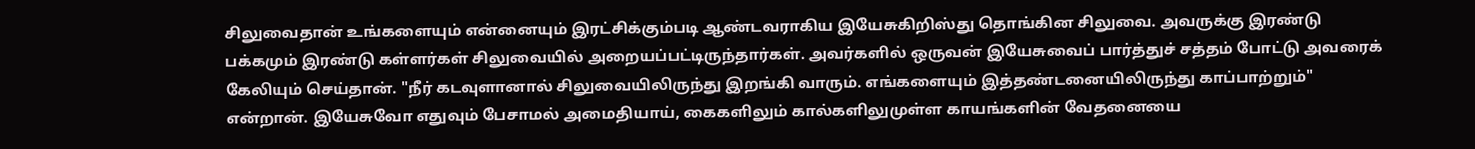சிலுவைதான் உங்களையும் என்னையும் இரட்சிக்கும்படி ஆண்டவராகிய இயேசுகிறிஸ்து தொங்கின சிலுவை. அவருக்கு இரண்டு பக்கமும் இரண்டு கள்ளர்கள் சிலுவையில் அறையப்பட்டிருந்தார்கள். அவர்களில் ஒருவன் இயேசுவைப் பார்த்துச் சத்தம் போட்டு அவரைக் கேலியும் செய்தான். "நீர் கடவுளானால் சிலுவையிலிருந்து இறங்கி வாரும். எங்களையும் இத்தண்டனையிலிருந்து காப்பாற்றும்" என்றான். இயேசுவோ எதுவும் பேசாமல் அமைதியாய், கைகளிலும் கால்களிலுமுள்ள காயங்களின் வேதனையை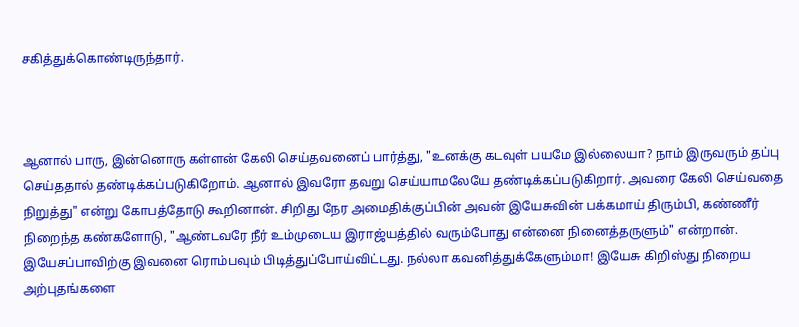சகித்துக்கொண்டிருந்தார்.



ஆனால் பாரு, இன்னொரு கள்ளன் கேலி செய்தவனைப் பார்த்து, "உனக்கு கடவுள் பயமே இல்லையா? நாம் இருவரும் தப்பு செய்ததால் தண்டிக்கப்படுகிறோம். ஆனால் இவரோ தவறு செய்யாமலேயே தண்டிக்கப்படுகிறார். அவரை கேலி செய்வதை நிறுத்து" என்று கோபத்தோடு கூறினான். சிறிது நேர அமைதிக்குப்பின் அவன் இயேசுவின் பக்கமாய் திரும்பி, கண்ணீர் நிறைந்த கண்களோடு, "ஆண்டவரே நீர் உம்முடைய இராஜ்யத்தில் வரும்போது என்னை நினைத்தருளும்" என்றான். இயேசப்பாவிற்கு இவனை ரொம்பவும் பிடித்துப்போய்விட்டது. நல்லா கவனித்துக்கேளும்மா! இயேசு கிறிஸ்து நிறைய அற்புதங்களை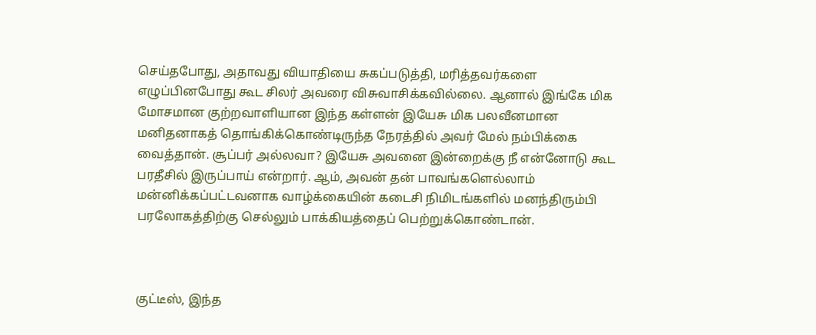செய்தபோது, அதாவது வியாதியை சுகப்படுத்தி, மரித்தவர்களை எழுப்பினபோது கூட சிலர் அவரை விசுவாசிக்கவில்லை. ஆனால் இங்கே மிக மோசமான குற்றவாளியான இந்த கள்ளன் இயேசு மிக பலவீனமான மனிதனாகத் தொங்கிக்கொண்டிருந்த நேரத்தில் அவர் மேல் நம்பிக்கை வைத்தான். சூப்பர் அல்லவா? இயேசு அவனை இன்றைக்கு நீ என்னோடு கூட பரதீசில் இருப்பாய் என்றார். ஆம், அவன் தன் பாவங்களெல்லாம் மன்னிக்கப்பட்டவனாக வாழ்க்கையின் கடைசி நிமிடங்களில் மனந்திரும்பி பரலோகத்திற்கு செல்லும் பாக்கியத்தைப் பெற்றுக்கொண்டான்.



குட்டீஸ், இந்த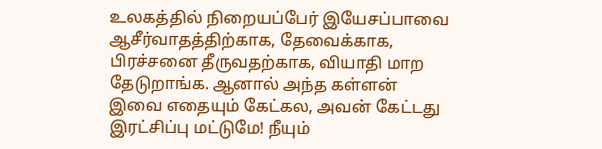உலகத்தில் நிறையப்பேர் இயேசப்பாவை ஆசீர்வாதத்திற்காக, தேவைக்காக, பிரச்சனை தீருவதற்காக, வியாதி மாற தேடுறாங்க. ஆனால் அந்த கள்ளன் இவை எதையும் கேட்கல, அவன் கேட்டது இரட்சிப்பு மட்டுமே! நீயும்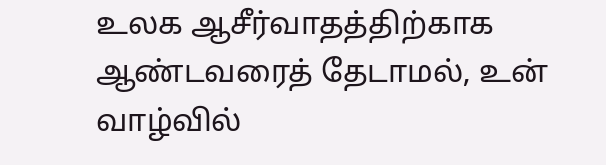உலக ஆசீர்வாதத்திற்காக ஆண்டவரைத் தேடாமல், உன் வாழ்வில்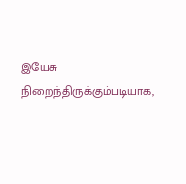இயேசு நிறைந்திருக்கும்படியாக,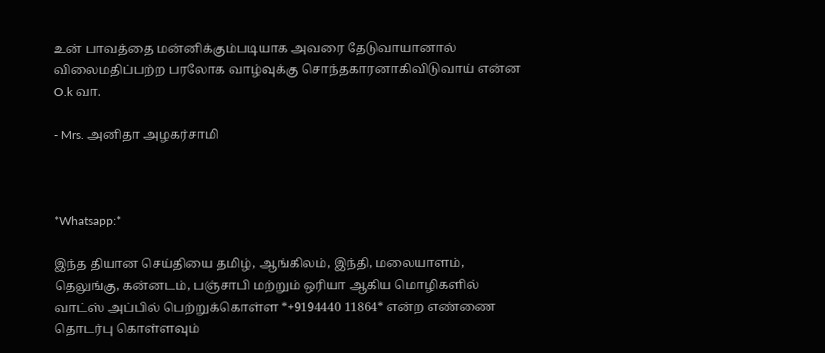உன் பாவத்தை மன்னிக்கும்படியாக அவரை தேடுவாயானால் விலைமதிப்பற்ற பரலோக வாழ்வுக்கு சொந்தகாரனாகிவிடுவாய் என்ன O.k வா.

- Mrs. அனிதா அழகர்சாமி



*Whatsapp:*

இந்த தியான செய்தியை தமிழ், ஆங்கிலம், இந்தி, மலையாளம், தெலுங்கு, கன்னடம், பஞ்சாபி மற்றும் ஒரியா ஆகிய மொழிகளில் வாட்ஸ் அப்பில் பெற்றுக்கொள்ள *+9194440 11864* என்ற எண்ணை தொடர்பு கொள்ளவும்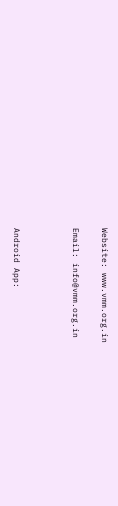Website: www.vmm.org.in

Email: info@vmm.org.in



Android App: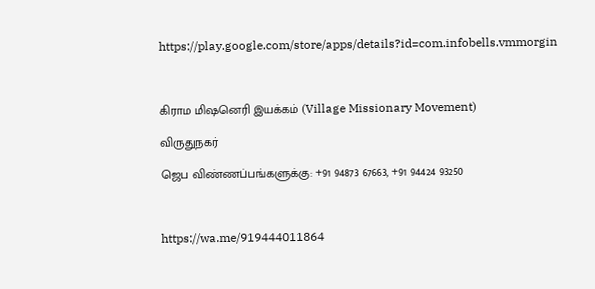https://play.google.com/store/apps/details?id=com.infobells.vmmorgin



கிராம மிஷனெரி இயக்கம் (Village Missionary Movement)

விருதுநகர்

ஜெப விண்ணப்பங்களுக்கு: +91 94873 67663, +91 94424 93250



https://wa.me/919444011864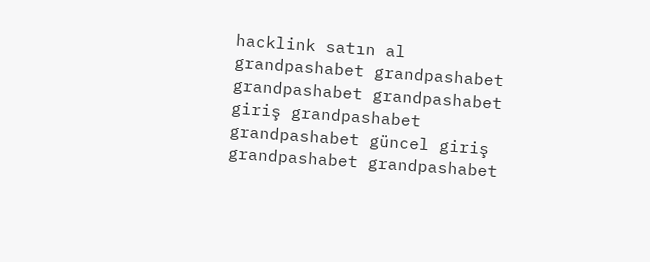hacklink satın al grandpashabet grandpashabet grandpashabet grandpashabet giriş grandpashabet grandpashabet güncel giriş grandpashabet grandpashabet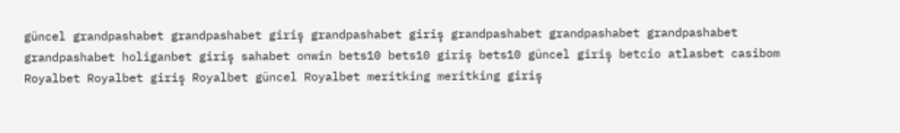güncel grandpashabet grandpashabet giriş grandpashabet giriş grandpashabet grandpashabet grandpashabet grandpashabet holiganbet giriş sahabet onwin bets10 bets10 giriş bets10 güncel giriş betcio atlasbet casibom Royalbet Royalbet giriş Royalbet güncel Royalbet meritking meritking giriş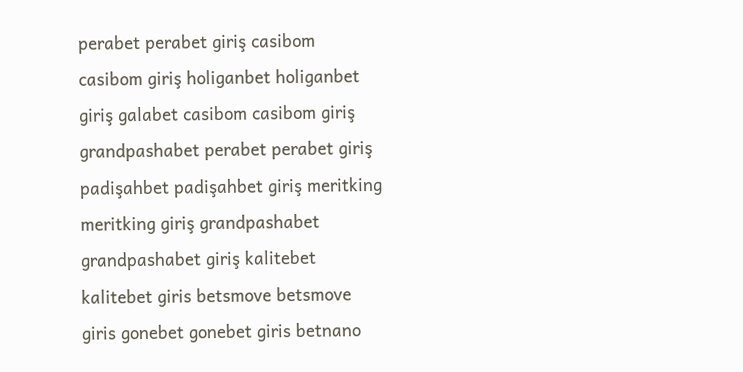perabet perabet giriş casibom casibom giriş holiganbet holiganbet giriş galabet casibom casibom giriş grandpashabet perabet perabet giriş padişahbet padişahbet giriş meritking meritking giriş grandpashabet grandpashabet giriş kalitebet kalitebet giris betsmove betsmove giris gonebet gonebet giris betnano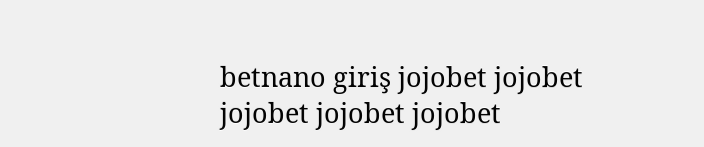betnano giriş jojobet jojobet jojobet jojobet jojobet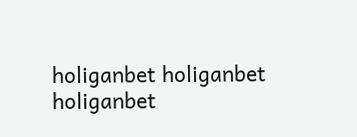holiganbet holiganbet holiganbet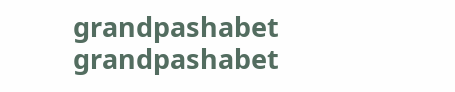grandpashabet grandpashabet